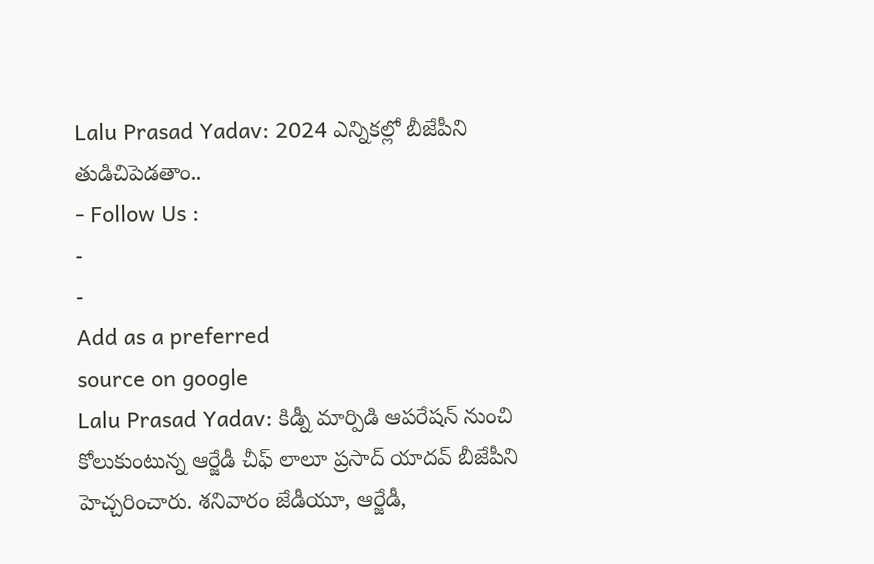Lalu Prasad Yadav: 2024 ఎన్నికల్లో బీజేపీని తుడిచిపెడతాం..
- Follow Us :
-
-
Add as a preferred
source on google
Lalu Prasad Yadav: కిడ్నీ మార్పిడి ఆపరేషన్ నుంచి కోలుకుంటున్న ఆర్జేడీ చీఫ్ లాలూ ప్రసాద్ యాదవ్ బీజేపీని హెచ్చరించారు. శనివారం జేడీయూ, ఆర్జేడీ,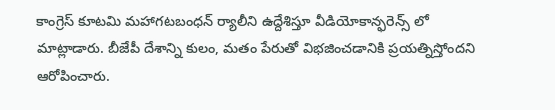కాంగ్రెస్ కూటమి మహాగటబంధన్ ర్యాలీని ఉద్దేశిస్తూ వీడియోకాన్ఫరెన్స్ లో మాట్లాడారు. బీజేపీ దేశాన్ని కులం, మతం పేరుతో విభజించడానికి ప్రయత్నిస్తోందని ఆరోపించారు.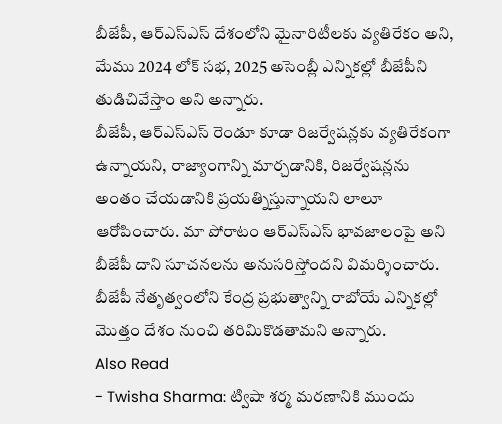బీజేపీ, ఆర్ఎస్ఎస్ దేశంలోని మైనారిటీలకు వ్యతిరేకం అని, మేము 2024 లోక్ సభ, 2025 అసెంబ్లీ ఎన్నికల్లో బీజేపీని తుడిచివేస్తాం అని అన్నారు.
బీజేపీ, ఆర్ఎస్ఎస్ రెండూ కూడా రిజర్వేషన్లకు వ్యతిరేకంగా ఉన్నాయని, రాజ్యాంగాన్ని మార్చడానికి, రిజర్వేషన్లను అంతం చేయడానికి ప్రయత్నిస్తున్నాయని లాలూ ఆరోపించారు. మా పోరాటం ఆర్ఎస్ఎస్ భావజాలంపై అని బీజేపీ దాని సూచనలను అనుసరిస్తోందని విమర్శించారు. బీజేపీ నేతృత్వంలోని కేంద్ర ప్రభుత్వాన్ని రాబోయే ఎన్నికల్లో మొత్తం దేశం నుంచి తరిమికొడతామని అన్నారు.
Also Read
- Twisha Sharma: ట్విషా శర్మ మరణానికి ముందు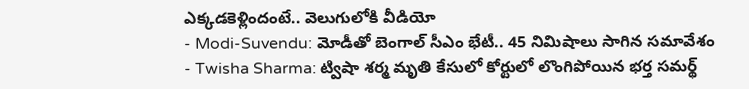ఎక్కడకెళ్లిందంటే.. వెలుగులోకి వీడియో
- Modi-Suvendu: మోడీతో బెంగాల్ సీఎం భేటీ.. 45 నిమిషాలు సాగిన సమావేశం
- Twisha Sharma: ట్విషా శర్మ మృతి కేసులో కోర్టులో లొంగిపోయిన భర్త సమర్థ్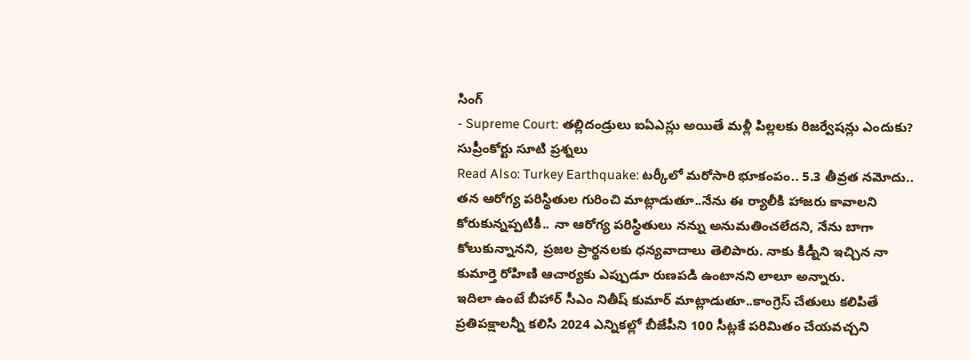సింగ్
- Supreme Court: తల్లిదండ్రులు ఐఏఎస్లు అయితే మళ్లీ పిల్లలకు రిజర్వేషన్లు ఎందుకు? సుప్రీంకోర్టు సూటి ప్రశ్నలు
Read Also: Turkey Earthquake: టర్కీలో మరోసారి భూకంపం.. 5.3 తీవ్రత నమోదు..
తన ఆరోగ్య పరిస్థితుల గురించి మాట్లాడుతూ..నేను ఈ ర్యాలీకి హాజరు కావాలని కోరుకున్నప్పటికీ.. నా ఆరోగ్య పరిస్థితులు నన్ను అనుమతించలేదని, నేను బాగా కోలుకున్నానని, ప్రజల ప్రార్థనలకు ధన్యవాదాలు తెలిపారు. నాకు కిడ్నీని ఇచ్చిన నా కుమార్తె రోహిణి ఆచార్యకు ఎప్పుడూ రుణపడి ఉంటానని లాలూ అన్నారు.
ఇదిలా ఉంటే బీహార్ సీఎం నితీష్ కుమార్ మాట్లాడుతూ..కాంగ్రెస్ చేతులు కలిపితే ప్రతిపక్షాలన్నీ కలిసి 2024 ఎన్నికల్లో బీజేపీని 100 సీట్లకే పరిమితం చేయవచ్చని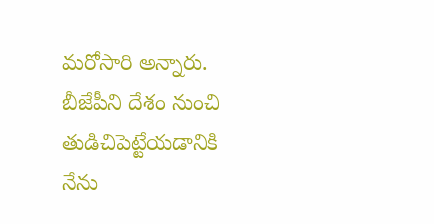మరోసారి అన్నారు. బీజేపీని దేశం నుంచి తుడిచిపెట్టేయడానికి నేను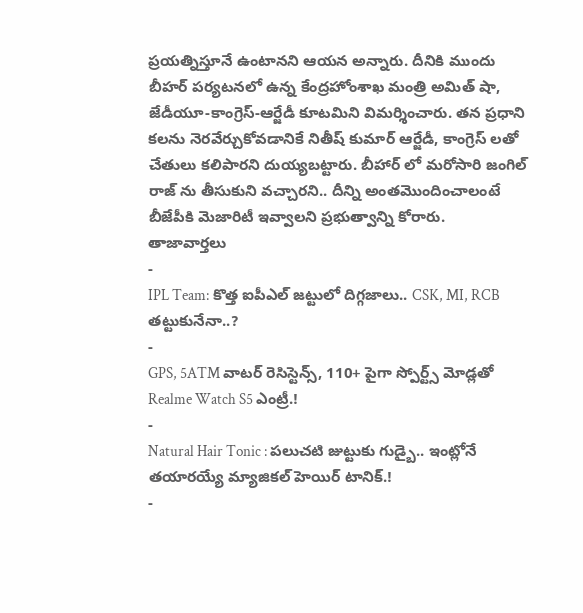ప్రయత్నిస్తూనే ఉంటానని ఆయన అన్నారు. దీనికి ముందు బీహర్ పర్యటనలో ఉన్న కేంద్రహోంశాఖ మంత్రి అమిత్ షా, జేడీయూ-కాంగ్రెస్-ఆర్జేడీ కూటమిని విమర్శించారు. తన ప్రధాని కలను నెరవేర్చుకోవడానికే నితీష్ కుమార్ ఆర్జేడీ, కాంగ్రెస్ లతో చేతులు కలిపారని దుయ్యబట్టారు. బీహార్ లో మరోసారి జంగిల్ రాజ్ ను తీసుకుని వచ్చారని.. దీన్ని అంతమొందించాలంటే బీజేపీకి మెజారిటీ ఇవ్వాలని ప్రభుత్వాన్ని కోరారు.
తాజావార్తలు
-
IPL Team: కొత్త ఐపీఎల్ జట్టులో దిగ్గజాలు.. CSK, MI, RCB తట్టుకునేనా..?
-
GPS, 5ATM వాటర్ రెసిస్టెన్స్, 110+ పైగా స్పోర్ట్స్ మోడ్లతో Realme Watch S5 ఎంట్రీ.!
-
Natural Hair Tonic : పలుచటి జుట్టుకు గుడ్బై.. ఇంట్లోనే తయారయ్యే మ్యాజికల్ హెయిర్ టానిక్.!
-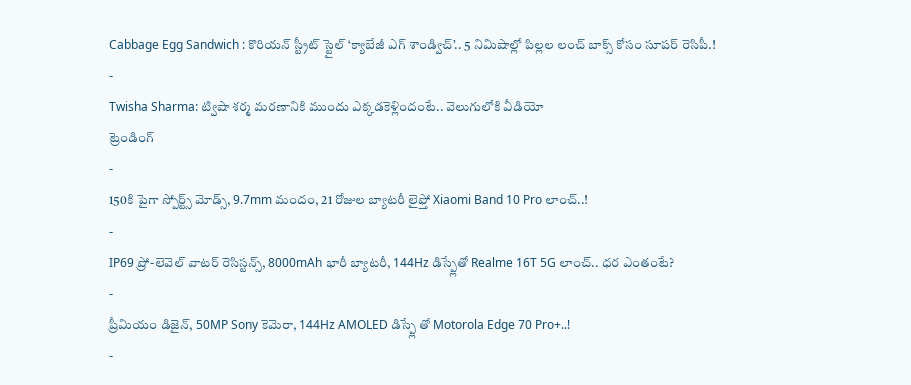Cabbage Egg Sandwich : కొరియన్ స్ట్రీట్ స్టైల్ ‘క్యాబేజీ ఎగ్ శాండ్విచ్’.. 5 నిమిషాల్లో పిల్లల లంచ్ బాక్స్ కోసం సూపర్ రెసిపీ.!
-
Twisha Sharma: ట్విషా శర్మ మరణానికి ముందు ఎక్కడకెళ్లిందంటే.. వెలుగులోకి వీడియో
ట్రెండింగ్
-
150కి పైగా స్పోర్ట్స్ మోడ్స్, 9.7mm మందం, 21 రోజుల బ్యాటరీ లైఫ్తో Xiaomi Band 10 Pro లాంచ్..!
-
IP69 ప్రో-లెవెల్ వాటర్ రెసిస్టన్స్, 8000mAh భారీ బ్యాటరీ, 144Hz డిస్ప్లేతో Realme 16T 5G లాంచ్.. ధర ఎంతంటే?
-
ప్రీమియం డిజైన్, 50MP Sony కెమెరా, 144Hz AMOLED డిస్ప్లే తో Motorola Edge 70 Pro+..!
-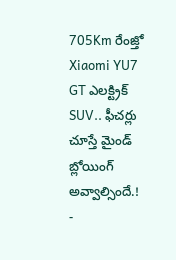705Km రేంజ్తో Xiaomi YU7 GT ఎలక్ట్రిక్ SUV.. ఫీచర్లు చూస్తే మైండ్ బ్లోయింగ్ అవ్వాల్సిందే.!
-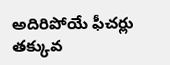అదిరిపోయే ఫీచర్లు తక్కువ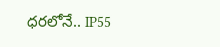ధరలోనే.. IP55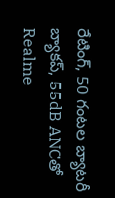రేటింగ్, 50 గంటల బ్యాటరీ బ్యాకప్, 55dB ANCతో Realme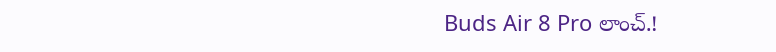Buds Air 8 Pro లాంచ్.!